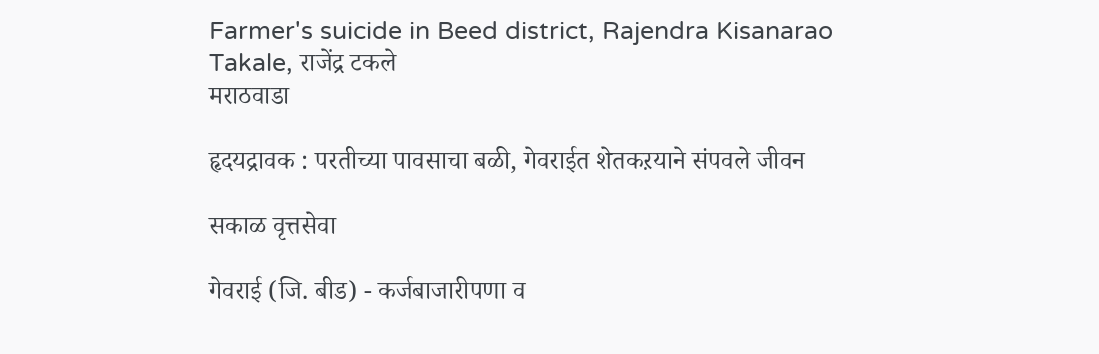Farmer's suicide in Beed district, Rajendra Kisanarao Takale, राजेंद्र टकले
मराठवाडा

हृदयद्रावक : परतीच्या पावसाचा बळी, गेवराईत शेतकऱयाने संपवले जीवन

सकाळ वृत्तसेवा

गेवराई (जि. बीड) - कर्जबाजारीपणा व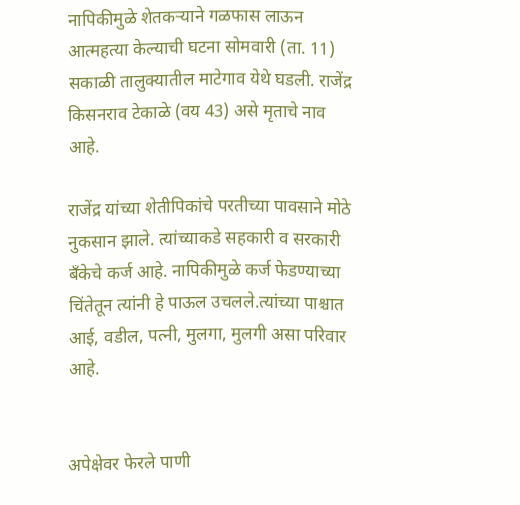नापिकीमुळे शेतकऱ्याने गळफास लाऊन आत्महत्या केल्याची घटना सोमवारी (ता. 11) सकाळी तालुक्यातील माटेगाव येथे घडली. राजेंद्र किसनराव टेकाळे (वय 43) असे मृताचे नाव आहे.

राजेंद्र यांच्या शेतीपिकांचे परतीच्या पावसाने मोठे नुकसान झाले. त्यांच्याकडे सहकारी व सरकारी बँकेचे कर्ज आहे. नापिकीमुळे कर्ज फेडण्याच्या चिंतेतून त्यांनी हे पाऊल उचलले.त्यांच्या पाश्चात आई, वडील, पत्नी, मुलगा, मुलगी असा परिवार आहे.


अपेक्षेवर फेरले पाणी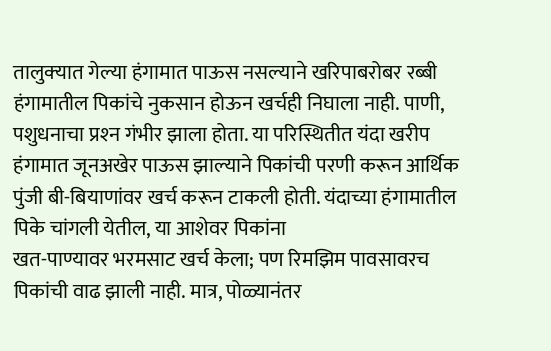तालुक्‍यात गेल्या हंगामात पाऊस नसल्याने खरिपाबरोबर रब्बी हंगामातील पिकांचे नुकसान होऊन खर्चही निघाला नाही. पाणी, पशुधनाचा प्रश्‍न गंभीर झाला होता. या परिस्थितीत यंदा खरीप हंगामात जूनअखेर पाऊस झाल्याने पिकांची परणी करून आर्थिक पुंजी बी-बियाणांवर खर्च करून टाकली होती. यंदाच्या हंगामातील पिके चांगली येतील, या आशेवर पिकांना
खत-पाण्यावर भरमसाट खर्च केला; पण रिमझिम पावसावरच पिकांची वाढ झाली नाही. मात्र, पोळ्यानंतर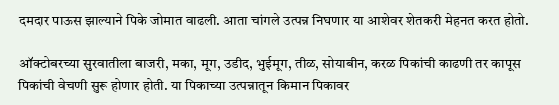दमदार पाऊस झाल्याने पिके जोमात वाढली. आता चांगले उत्पन्न निघणार या आशेवर शेतकरी मेहनत करत होतो.

ऑक्‍टोबरच्या सुरवातीला बाजरी, मका, मूग, उडीद, भुईमूग, तीळ, सोयाबीन, करळ पिकांची काढणी तर कापूस पिकांची वेचणी सुरू होणार होती. या पिकाच्या उत्पन्नातून किमान पिकावर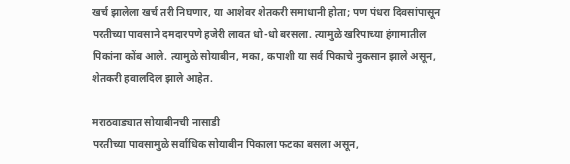खर्च झालेला खर्च तरी निघणार, या आशेवर शेतकरी समाधानी होता; पण पंधरा दिवसांपासून परतीच्या पावसाने दमदारपणे हजेरी लावत धो-धो बरसला. त्यामुळे खरिपाच्या हंगामातील पिकांना कोंब आले. त्यामुळे सोयाबीन, मका, कपाशी या सर्व पिकाचे नुकसान झाले असून, शेतकरी हवालदिल झाले आहेत.

मराठवाड्यात सोयाबीनची नासाडी
परतीच्या पावसामुळे सर्वाधिक सोयाबीन पिकाला फटका बसला असून,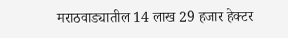मराठवाड्यातील 14 लाख 29 हजार हेक्‍टर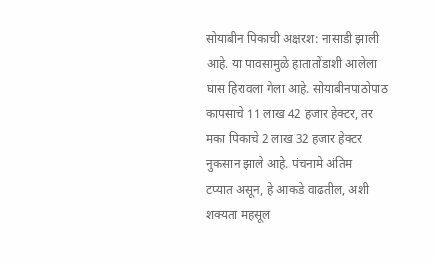सोयाबीन पिकाची अक्षरश: नासाडी झाली आहे. या पावसामुळे हातातोंडाशी आलेला घास हिरावला गेला आहे. सोयाबीनपाठोपाठ कापसाचे 11 लाख 42 हजार हेक्‍टर, तर मका पिकाचे 2 लाख 32 हजार हेक्‍टर नुकसान झाले आहे. पंचनामे अंतिम
टप्यात असून, हे आकडे वाढतील, अशी शक्‍यता महसूल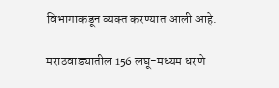विभागाकडून व्यक्‍त करण्यात आली आहे.

मराठवाड्यातील 156 लघू-मध्यम धरणे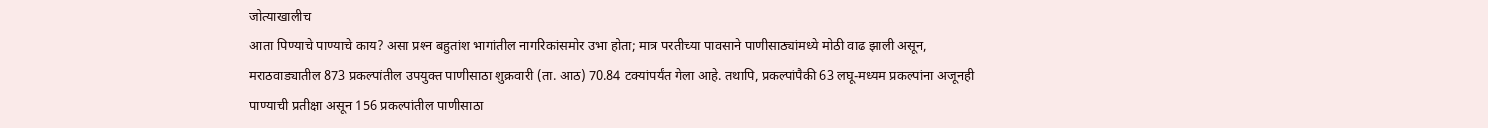जोत्याखालीच
आता पिण्याचे पाण्याचे काय? असा प्रश्‍न बहुतांश भागांतील नागरिकांसमोर उभा होता; मात्र परतीच्या पावसाने पाणीसाठ्यांमध्ये मोठी वाढ झाली असून, मराठवाड्यातील 873 प्रकल्पांतील उपयुक्‍त पाणीसाठा शुक्रवारी (ता. आठ) 70.84 टक्‍यांपर्यंत गेला आहे. तथापि, प्रकल्पांपैकी 63 लघू-मध्यम प्रकल्पांना अजूनही पाण्याची प्रतीक्षा असून 156 प्रकल्पांतील पाणीसाठा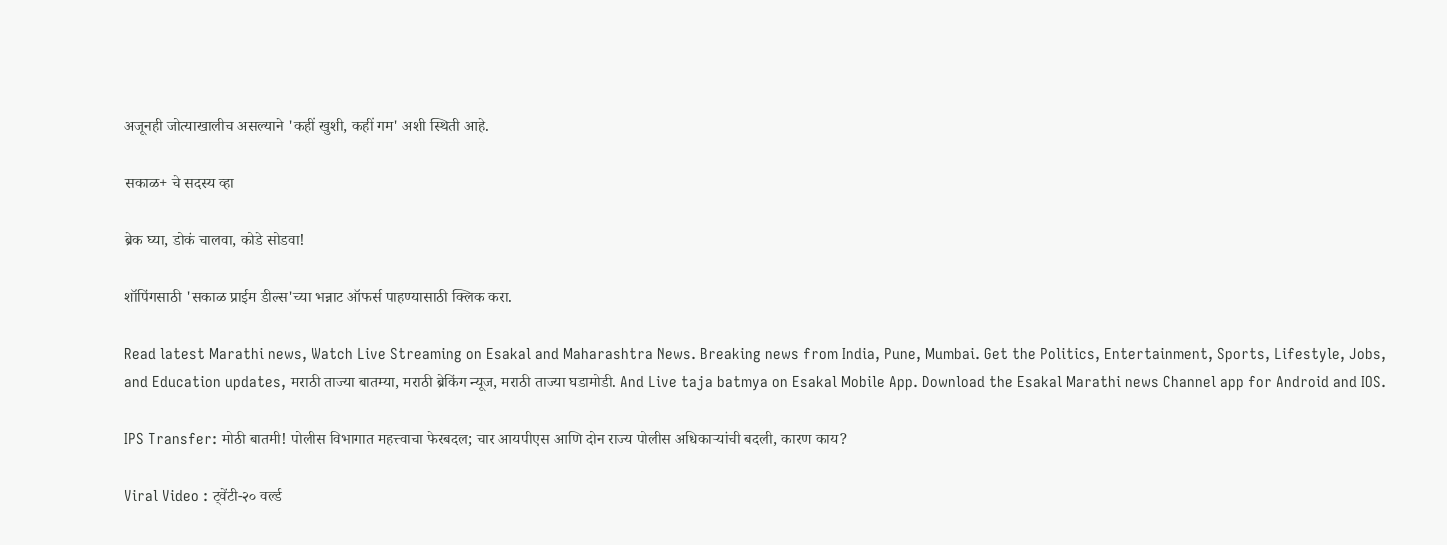अजूनही जोत्याखालीच असल्याने 'कहीं खुशी, कहीं गम' अशी स्थिती आहे.

सकाळ+ चे सदस्य व्हा

ब्रेक घ्या, डोकं चालवा, कोडे सोडवा!

शॉपिंगसाठी 'सकाळ प्राईम डील्स'च्या भन्नाट ऑफर्स पाहण्यासाठी क्लिक करा.

Read latest Marathi news, Watch Live Streaming on Esakal and Maharashtra News. Breaking news from India, Pune, Mumbai. Get the Politics, Entertainment, Sports, Lifestyle, Jobs, and Education updates, मराठी ताज्या बातम्या, मराठी ब्रेकिंग न्यूज, मराठी ताज्या घडामोडी. And Live taja batmya on Esakal Mobile App. Download the Esakal Marathi news Channel app for Android and IOS.

IPS Transfer: मोठी बातमी! पोलीस विभागात महत्त्वाचा फेरबदल; चार आयपीएस आणि दोन राज्य पोलीस अधिकाऱ्यांची बदली, कारण काय?

Viral Video : ट्वेंटी-२० वर्ल्ड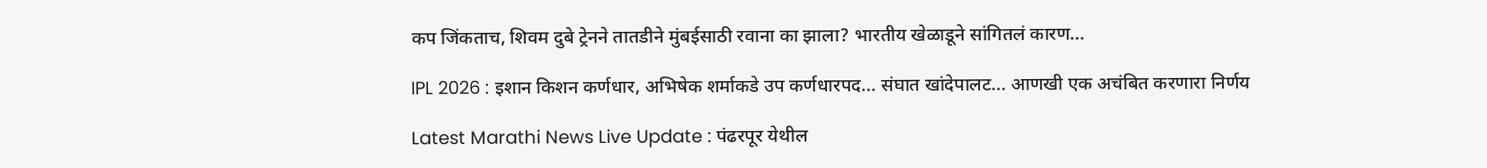कप जिंकताच, शिवम दुबे ट्रेनने तातडीने मुंबईसाठी रवाना का झाला? भारतीय खेळाडूने सांगितलं कारण...

IPL 2026 : इशान किशन कर्णधार, अभिषेक शर्माकडे उप कर्णधारपद... संघात खांदेपालट... आणखी एक अचंबित करणारा निर्णय

Latest Marathi News Live Update : पंढरपूर येथील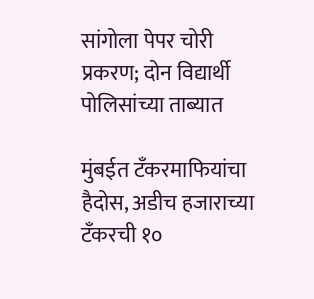सांगोला पेपर चोरी प्रकरण; दोन विद्यार्थी पोलिसांच्या ताब्यात

मुंबईत टँकरमाफियांचा हैदोस, अडीच हजाराच्या टँकरची १०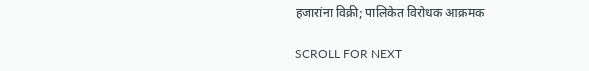हजारांना विक्री; पालिकेत विरोधक आक्रमक

SCROLL FOR NEXT